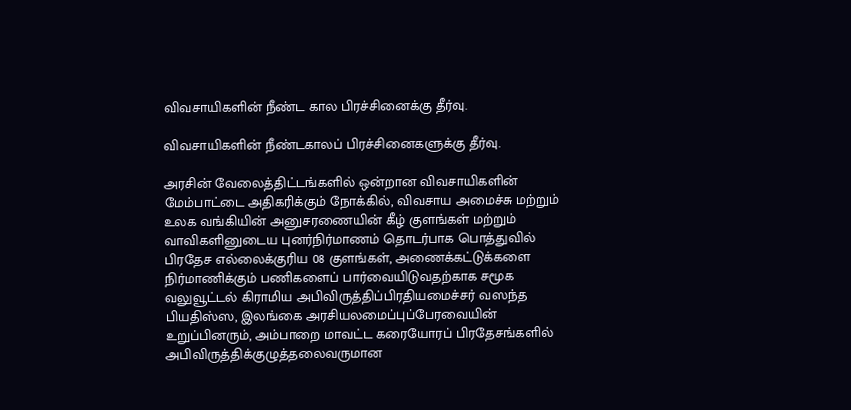விவசாயிகளின் நீண்ட கால பிரச்சினைக்கு தீர்வு.

விவசாயிகளின் நீண்டகாலப் பிரச்சினைகளுக்கு தீர்வு.

அரசின் வேலைத்திட்டங்களில் ஒன்றான விவசாயிகளின் மேம்பாட்டை அதிகரிக்கும் நோக்கில், விவசாய அமைச்சு மற்றும் உலக வங்கியின் அனுசரணையின் கீழ் குளங்கள் மற்றும் வாவிகளினுடைய புனர்நிர்மாணம் தொடர்பாக பொத்துவில் பிரதேச எல்லைக்குரிய 08 குளங்கள், அணைக்கட்டுக்களை நிர்மாணிக்கும் பணிகளைப் பார்வையிடுவதற்காக சமூக வலுவூட்டல் கிராமிய அபிவிருத்திப்பிரதியமைச்சர் வஸந்த பியதிஸ்ஸ, இலங்கை அரசியலமைப்புப்பேரவையின் உறுப்பினரும், அம்பாறை மாவட்ட கரையோரப் பிரதேசங்களில் அபிவிருத்திக்குழுத்தலைவருமான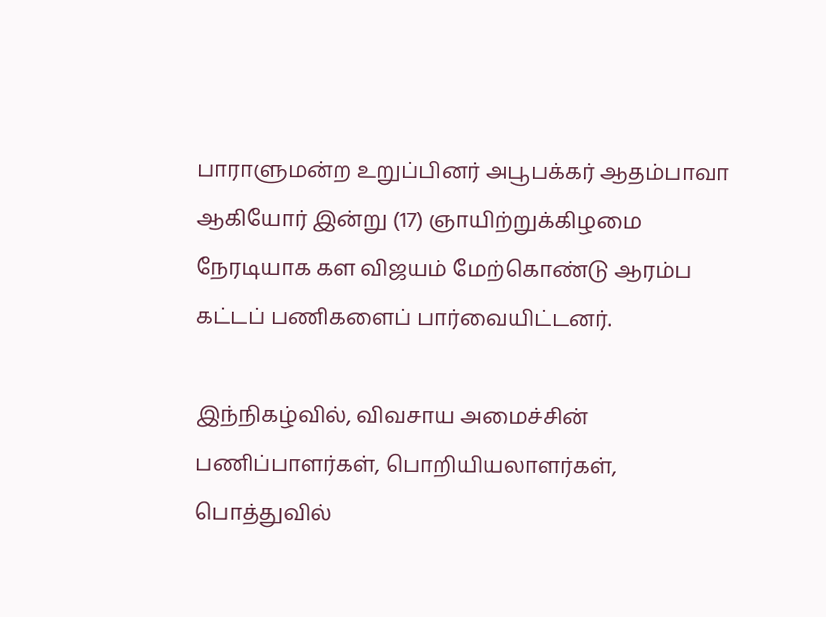பாராளுமன்ற உறுப்பினர் அபூபக்கர் ஆதம்பாவா ஆகியோர் இன்று (17) ஞாயிற்றுக்கிழமை நேரடியாக கள விஜயம் மேற்கொண்டு ஆரம்ப கட்டப் பணிகளைப் பார்வையிட்டனர்.

இந்நிகழ்வில், விவசாய அமைச்சின் பணிப்பாளர்கள், பொறியியலாளர்கள், பொத்துவில்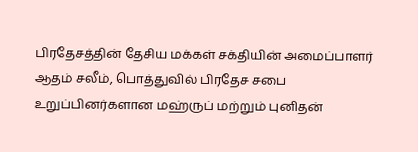பிரதேசத்தின் தேசிய மக்கள் சக்தியின் அமைப்பாளர் ஆதம் சலீம், பொத்துவில் பிரதேச சபை உறுப்பினர்களான மஹ்ருப் மற்றும் புனிதன்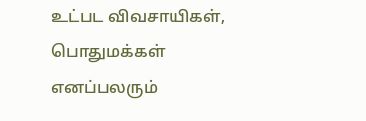உட்பட விவசாயிகள், பொதுமக்கள் எனப்பலரும்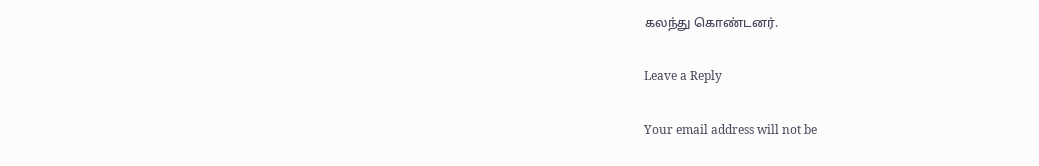கலந்து கொண்டனர்.

Leave a Reply

Your email address will not be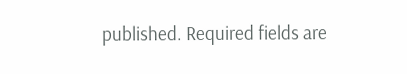published. Required fields are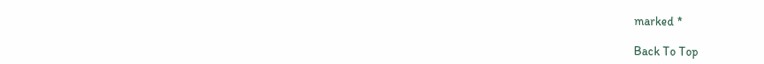marked *

Back To Top